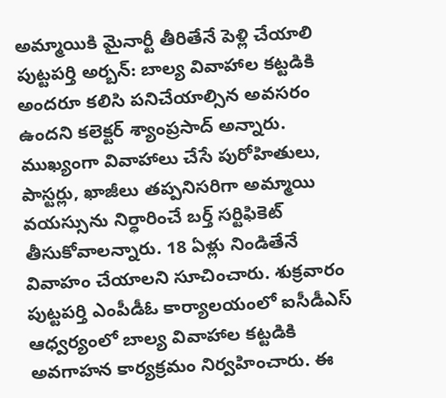అమ్మాయికి మైనార్టీ తీరితేనే పెళ్లి చేయాలి
పుట్టపర్తి అర్బన్: బాల్య వివాహాల కట్టడికి అందరూ కలిసి పనిచేయాల్సిన అవసరం ఉందని కలెక్టర్ శ్యాంప్రసాద్ అన్నారు. ముఖ్యంగా వివాహాలు చేసే పురోహితులు, పాస్టర్లు, ఖాజీలు తప్పనిసరిగా అమ్మాయి వయస్సును నిర్ధారించే బర్త్ సర్టిఫికెట్ తీసుకోవాలన్నారు. 18 ఏళ్లు నిండితేనే వివాహం చేయాలని సూచించారు. శుక్రవారం పుట్టపర్తి ఎంపీడీఓ కార్యాలయంలో ఐసీడీఎస్ ఆధ్వర్యంలో బాల్య వివాహాల కట్టడికి అవగాహన కార్యక్రమం నిర్వహించారు. ఈ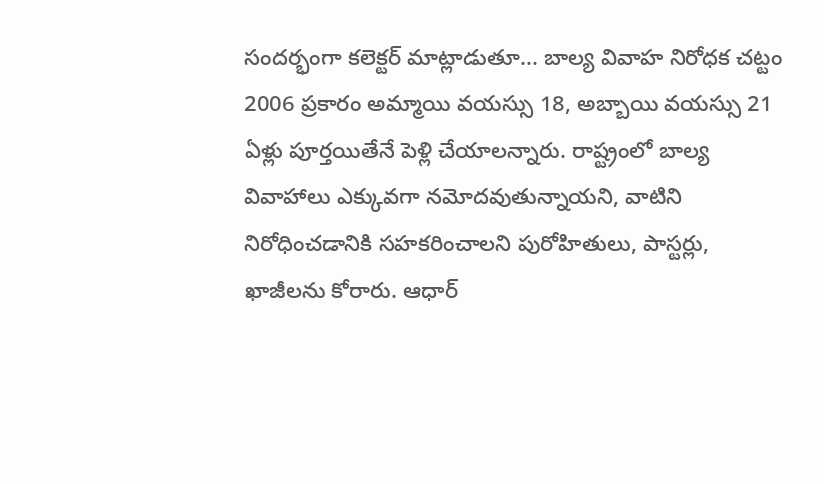సందర్భంగా కలెక్టర్ మాట్లాడుతూ... బాల్య వివాహ నిరోధక చట్టం 2006 ప్రకారం అమ్మాయి వయస్సు 18, అబ్బాయి వయస్సు 21 ఏళ్లు పూర్తయితేనే పెళ్లి చేయాలన్నారు. రాష్ట్రంలో బాల్య వివాహాలు ఎక్కువగా నమోదవుతున్నాయని, వాటిని నిరోధించడానికి సహకరించాలని పురోహితులు, పాస్టర్లు, ఖాజీలను కోరారు. ఆధార్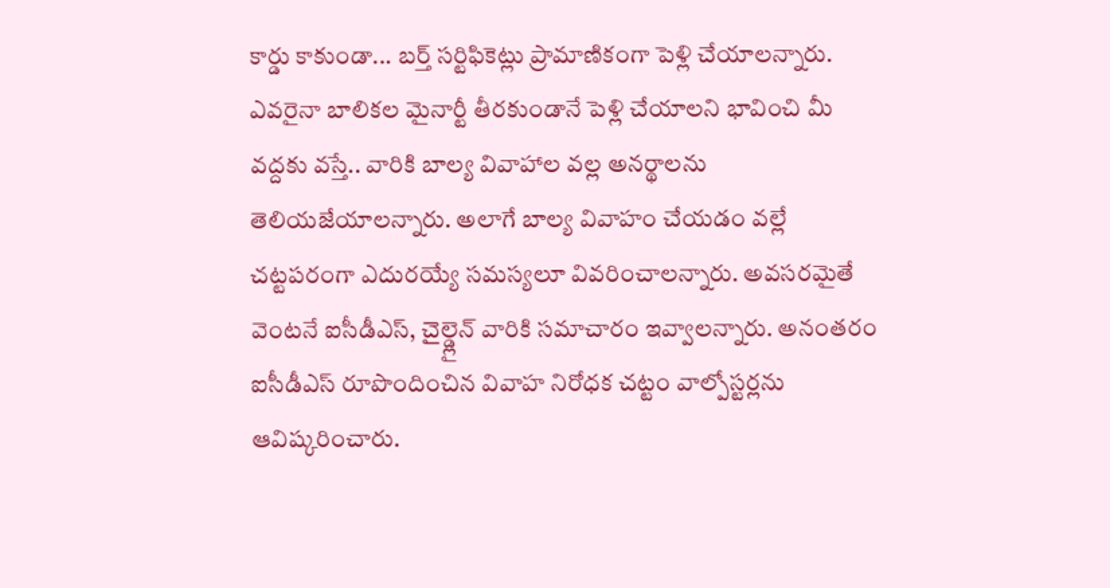కార్డు కాకుండా... బర్త్ సర్టిఫికెట్లు ప్రామాణికంగా పెళ్లి చేయాలన్నారు. ఎవరైనా బాలికల మైనార్టీ తీరకుండానే పెళ్లి చేయాలని భావించి మీ వద్దకు వస్తే.. వారికి బాల్య వివాహాల వల్ల అనర్థాలను తెలియజేయాలన్నారు. అలాగే బాల్య వివాహం చేయడం వల్లే చట్టపరంగా ఎదురయ్యే సమస్యలూ వివరించాలన్నారు. అవసరమైతే వెంటనే ఐసీడీఎస్, చైల్డ్లైన్ వారికి సమాచారం ఇవ్వాలన్నారు. అనంతరం ఐసీడీఎస్ రూపొందించిన వివాహ నిరోధక చట్టం వాల్పోస్టర్లను ఆవిష్కరించారు.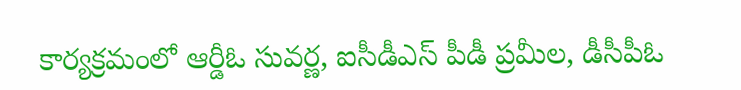కార్యక్రమంలో ఆర్డీఓ సువర్ణ, ఐసీడీఎస్ పీడీ ప్రమీల, డీసీపీఓ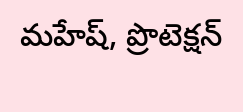మహేష్, ప్రొటెక్షన్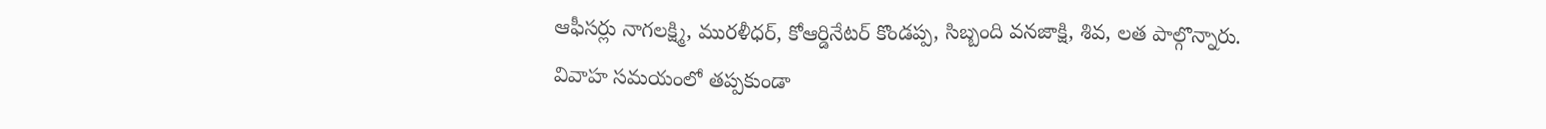ఆఫీసర్లు నాగలక్ష్మి, మురళీధర్, కోఆర్డినేటర్ కొండప్ప, సిబ్బంది వనజాక్షి, శివ, లత పాల్గొన్నారు.
వివాహ సమయంలో తప్పకుండా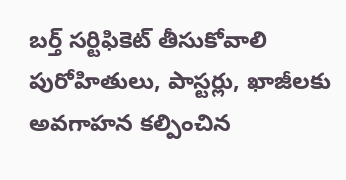బర్త్ సర్టిఫికెట్ తీసుకోవాలి
పురోహితులు, పాస్టర్లు, ఖాజీలకు
అవగాహన కల్పించిన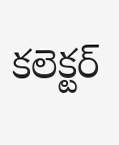కలెక్టర్